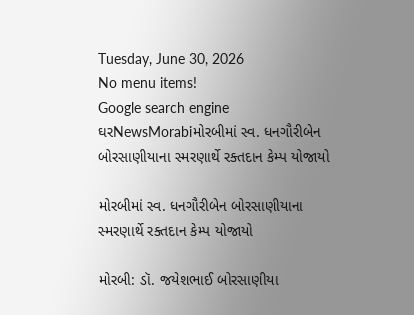Tuesday, June 30, 2026
No menu items!
Google search engine
ઘરNewsMorabiમોરબીમાં સ્વ. ધનગૌરીબેન બોરસાણીયાના સ્મરણાર્થે રક્તદાન કેમ્પ યોજાયો

મોરબીમાં સ્વ. ધનગૌરીબેન બોરસાણીયાના સ્મરણાર્થે રક્તદાન કેમ્પ યોજાયો

મોરબી: ડૉ. જયેશભાઈ બોરસાણીયા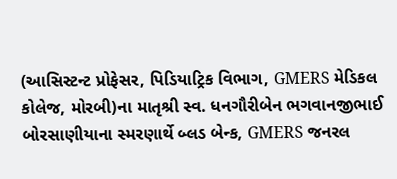(આસિસ્ટન્ટ પ્રોફેસર, પિડિયાટ્રિક વિભાગ, GMERS મેડિકલ કોલેજ, મોરબી)ના માતૃશ્રી સ્વ. ધનગૌરીબેન ભગવાનજીભાઈ બોરસાણીયાના સ્મરણાર્થે બ્લડ બેન્ક, GMERS જનરલ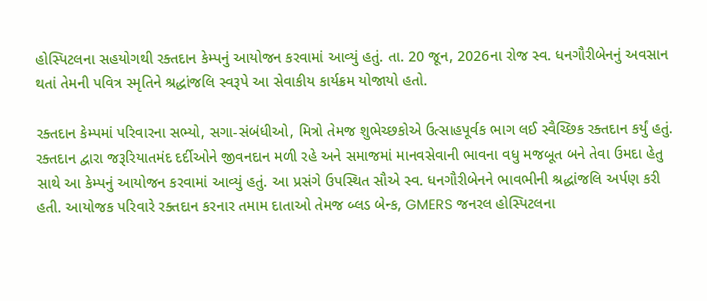હોસ્પિટલના સહયોગથી રક્તદાન કેમ્પનું આયોજન કરવામાં આવ્યું હતું. તા. 20 જૂન, 2026ના રોજ સ્વ. ધનગૌરીબેનનું અવસાન થતાં તેમની પવિત્ર સ્મૃતિને શ્રદ્ધાંજલિ સ્વરૂપે આ સેવાકીય કાર્યક્રમ યોજાયો હતો.

રક્તદાન કેમ્પમાં પરિવારના સભ્યો, સગા-સંબંધીઓ, મિત્રો તેમજ શુભેચ્છકોએ ઉત્સાહપૂર્વક ભાગ લઈ સ્વૈચ્છિક રક્તદાન કર્યું હતું. રક્તદાન દ્વારા જરૂરિયાતમંદ દર્દીઓને જીવનદાન મળી રહે અને સમાજમાં માનવસેવાની ભાવના વધુ મજબૂત બને તેવા ઉમદા હેતુ સાથે આ કેમ્પનું આયોજન કરવામાં આવ્યું હતું. આ પ્રસંગે ઉપસ્થિત સૌએ સ્વ. ધનગૌરીબેનને ભાવભીની શ્રદ્ધાંજલિ અર્પણ કરી હતી. આયોજક પરિવારે રક્તદાન કરનાર તમામ દાતાઓ તેમજ બ્લડ બેન્ક, GMERS જનરલ હોસ્પિટલના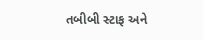તબીબી સ્ટાફ અને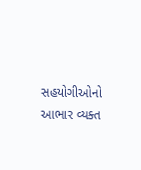સહયોગીઓનો આભાર વ્યક્ત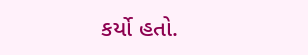કર્યો હતો.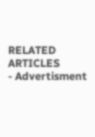RELATED ARTICLES
- Advertisment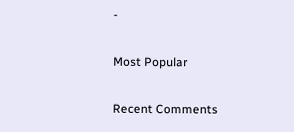-

Most Popular

Recent Comments